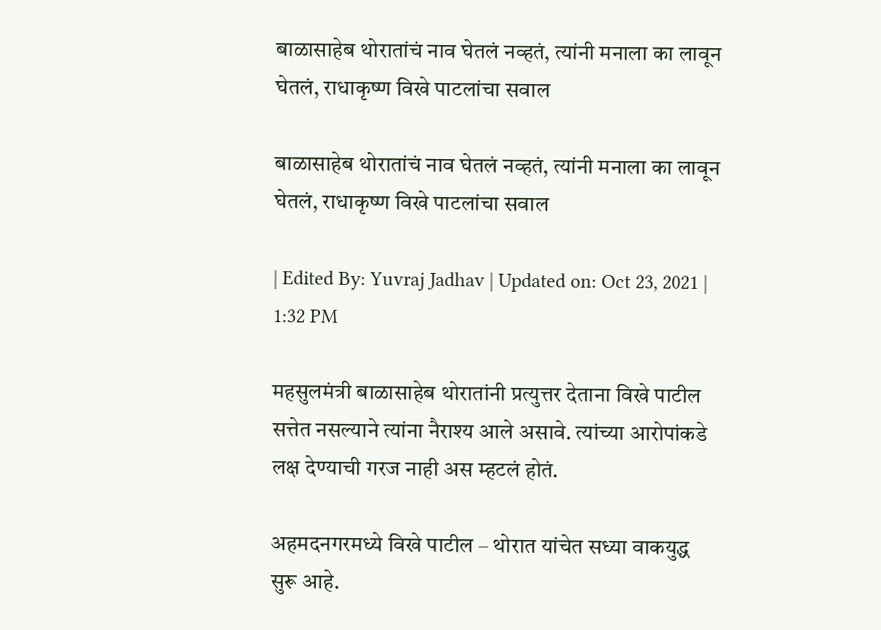बाळासाहेब थोरातांचं नाव घेतलं नव्हतं, त्यांनी मनाला का लावून घेतलं, राधाकृष्ण विखे पाटलांचा सवाल

बाळासाहेब थोरातांचं नाव घेतलं नव्हतं, त्यांनी मनाला का लावून घेतलं, राधाकृष्ण विखे पाटलांचा सवाल

| Edited By: Yuvraj Jadhav | Updated on: Oct 23, 2021 | 1:32 PM

महसुलमंत्री बाळासाहेब थोरातांनी प्रत्युत्तर देताना विखे पाटील सत्तेत नसल्याने त्यांना नैराश्य आले असावे. त्यांच्या‌ आरोपांकडे लक्ष देण्याची गरज नाही अस म्हटलं होतं.

अहमदनगरमध्ये विखे पाटील – थोरात यांचेत सध्या वाकयुद्ध सुरू आहे.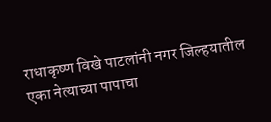राधाकृष्ण विखे पाटलांनी नगर जिल्हयातील एका नेत्याच्या‌ पापाचा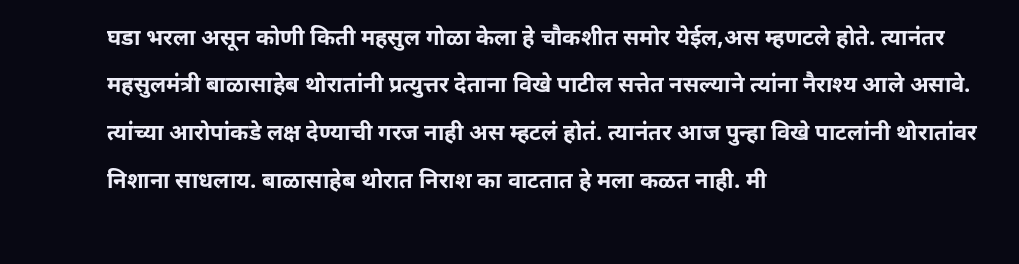घडा भरला असून कोणी ‌किती महसुल गोळा ‌केला हे चौकशीत समोर येईल,अस म्हणटले होते. त्यानंतर महसुलमंत्री बाळासाहेब थोरातांनी प्रत्युत्तर देताना विखे पाटील सत्तेत नसल्याने त्यांना नैराश्य आले असावे. त्यांच्या‌ आरोपांकडे लक्ष देण्याची गरज नाही अस म्हटलं होतं. त्यानंतर आज पुन्हा विखे पाटलांनी थोरातांवर निशाना साधलाय. बाळासाहेब थोरात निराश का वाटतात हे मला कळत नाही. मी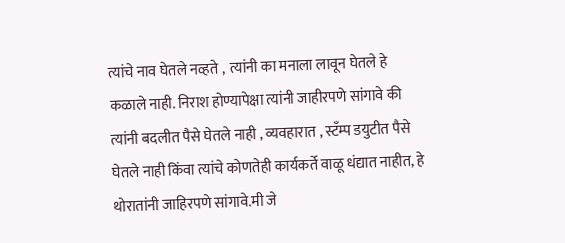त्यांचे नाव घेतले नव्हते ,  त्यांनी का मनाला लावून घेतले हे कळाले नाही. निराश होण्यापेक्षा त्यांनी जाहीरपणे सांगावे की त्यांनी बदलीत पैसे घेतले नाही , व्यवहारात , स्टँम्प डयुटीत पैसे घेतले नाही किंवा त्यांचे कोणतेही ‌कार्यकर्ते वाळू धंद्यात नाहीत, हे थोरातांनी जाहिरपणे सांगावे.मी जे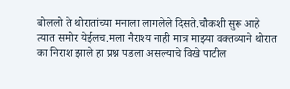बोललो ते थोरातांच्या मनाला लागलेले दिसते.चौकशी सुरू आहे त्यात समोर येईलच.मला नैराश्य नाही मात्र माझ्या वक्तव्याने थोरात का निराश झाले हा प्रश्न पडला असल्याचे विखे पाटील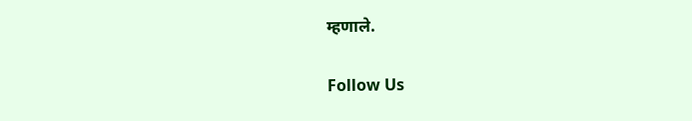म्हणाले.

Follow Us